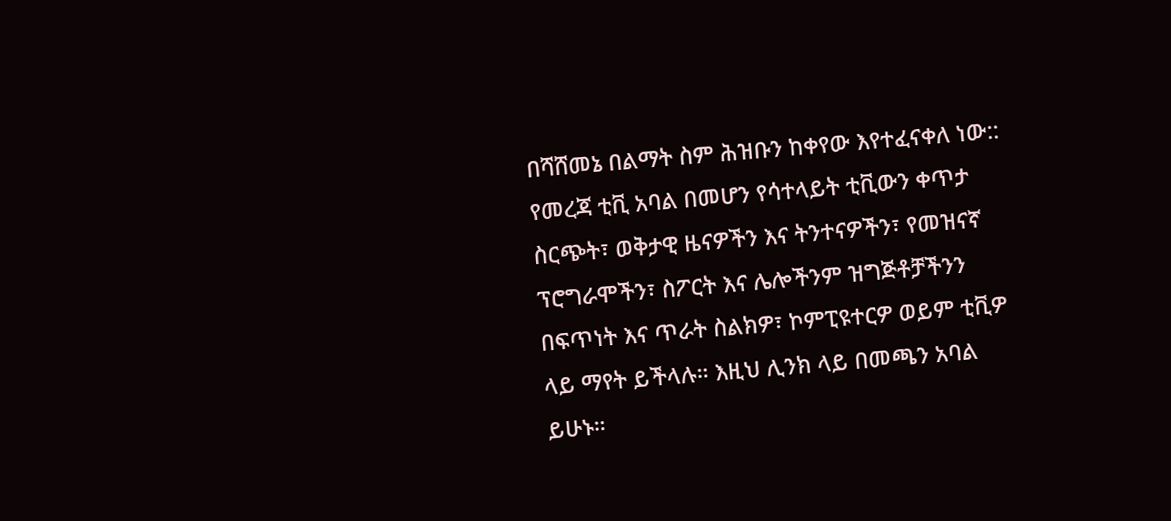በሻሸመኔ በልማት ስም ሕዝቡን ከቀየው እየተፈናቀለ ነው::
የመረጃ ቲቪ አባል በመሆን የሳተላይት ቲቪውን ቀጥታ ስርጭት፣ ወቅታዊ ዜናዎችን እና ትንተናዎችን፣ የመዝናኛ ፕሮግራሞችን፣ ስፖርት እና ሌሎችንም ዝግጅቶቻችንን በፍጥነት እና ጥራት ስልክዎ፣ ኮምፒዩተርዎ ወይም ቲቪዎ ላይ ማየት ይችላሉ። እዚህ ሊንክ ላይ በመጫን አባል ይሁኑ።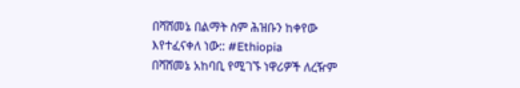በሻሸመኔ በልማት ስም ሕዝቡን ከቀየው እየተፈናቀለ ነው:: #Ethiopia
በሻሸመኔ አከባቢ የሚገኙ ነዋሪዎች ለረዥም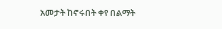አመታት ከኖሩበት ቀየ በልማት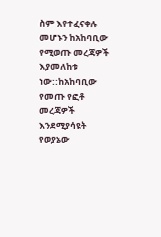ስም እየተፈናቀሉ መሆኑን ከአከባቢው የሚወጡ መረጃዎች እያመለከቱ ነው::ከአከባቢው የመጡ የፎቶ መረጃዎች እንደሚያሳዩት የወያኔው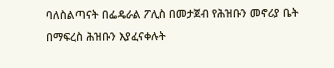ባለስልጣናት በፌዴራል ፖሊስ በመታጀብ የሕዝቡን መኖሪያ ቤት በማፍረስ ሕዝቡን እያፈናቀሉት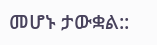መሆኑ ታውቋል::